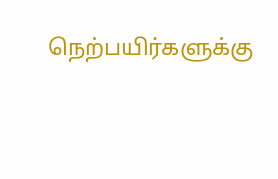நெற்பயிர்களுக்கு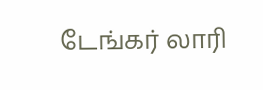டேங்கர் லாரி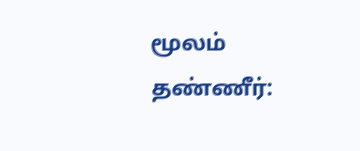மூலம் தண்ணீர்: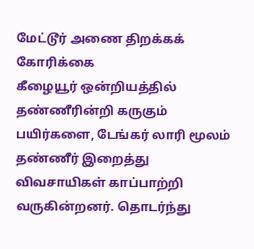மேட்டூர் அணை திறக்கக் கோரிக்கை
கீழையூர் ஒன்றியத்தில் தண்ணீரின்றி கருகும் பயிர்களை, டேங்கர் லாரி மூலம் தண்ணீர் இறைத்து விவசாயிகள் காப்பாற்றி வருகின்றனர். தொடர்ந்து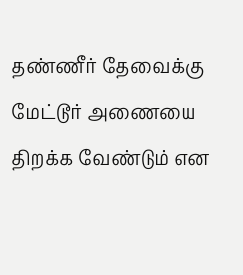தண்ணீர் தேவைக்கு மேட்டூர் அணையை திறக்க வேண்டும் என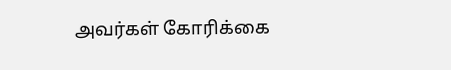அவர்கள் கோரிக்கை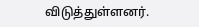விடுத்துள்ளனர்.